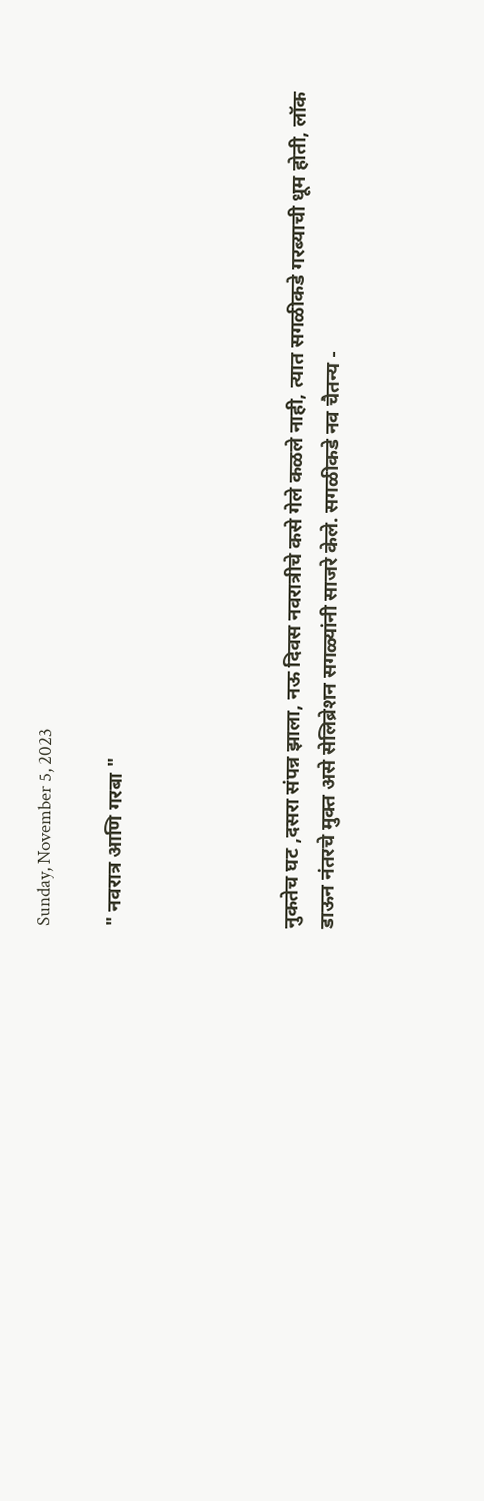Sunday, November 5, 2023

" नवरात्र आणि गरबा "




नुकतेच घट ,दसरा संपन्न झाला, नऊ दिवस नवरात्रीचे कसे गेले कळले नाही, त्यात सगळीकडे गरब्याची धूम होती, लॉक डाऊन नंतरचे मुक्त असे सेलिब्रेशन सगळ्यांनी साजरे केले. सगळीकडे नव चैतन्य -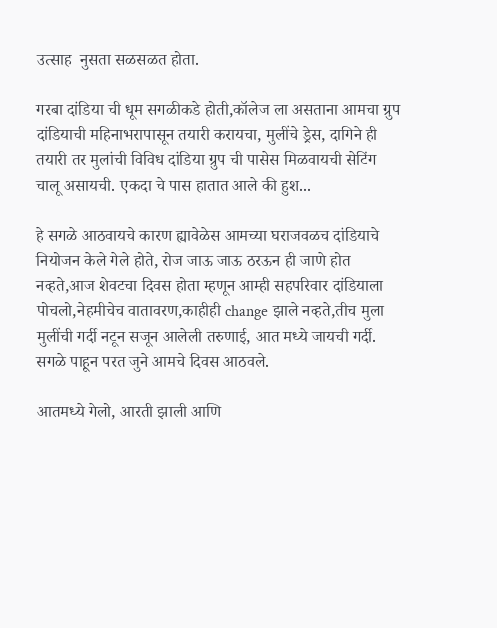उत्साह  नुसता सळसळत होता.

गरबा दांडिया ची धूम सगळीकडे होती,कॉलेज ला असताना आमचा ग्रुप दांडियाची महिनाभरापासून तयारी करायचा, मुलींचे ड्रेस, दागिने ही तयारी तर मुलांची विविध दांडिया ग्रुप ची पासेस मिळवायची सेटिंग चालू असायची. एकदा चे पास हातात आले की हुश...

हे सगळे आठवायचे कारण ह्यावेळेस आमच्या घराजवळच दांडियाचे नियोजन केले गेले होते, रोज जाऊ जाऊ ठरऊन ही जाणे होत नव्हते,आज शेवटचा दिवस होता म्हणून आम्ही सहपरिवार दांडियाला पोचलो,नेहमीचेच वातावरण,काहीही change झाले नव्हते,तीच मुला मुलींची गर्दी नटून सजून आलेली तरुणाई, आत मध्ये जायची गर्दी. सगळे पाहून परत जुने आमचे दिवस आठवले.

आतमध्ये गेलो, आरती झाली आणि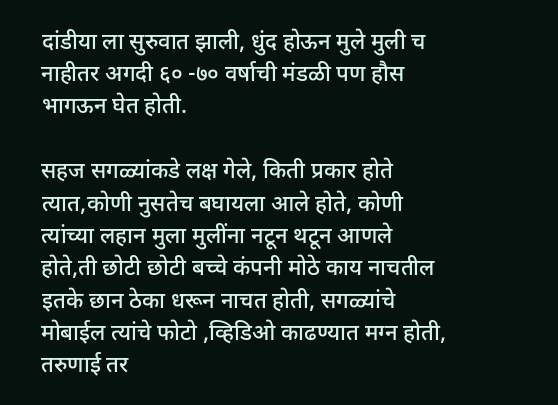दांडीया ला सुरुवात झाली, धुंद होऊन मुले मुली च नाहीतर अगदी ६० -७० वर्षाची मंडळी पण हौस भागऊन घेत होती.

सहज सगळ्यांकडे लक्ष गेले, किती प्रकार होते त्यात,कोणी नुसतेच बघायला आले होते, कोणी त्यांच्या लहान मुला मुलींना नटून थटून आणले होते,ती छोटी छोटी बच्चे कंपनी मोठे काय नाचतील इतके छान ठेका धरून नाचत होती, सगळ्यांचे मोबाईल त्यांचे फोटो ,व्हिडिओ काढण्यात मग्न होती, तरुणाई तर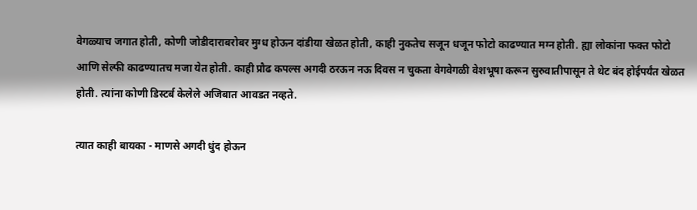वेगळ्याच जगात होती, कोणी जोडीदाराबरोबर मुग्ध होऊन दांडीया खेळत होती, काही नुकतेच सजून धजून फोटो काढण्यात मग्न होती. ह्या लोकांना फक्त फोटो आणि सेल्फी काढण्यातच मजा येत होती. काही प्रौढ कपल्स अगदी ठरऊन नऊ दिवस न चुकता वेगवेगळी वेशभूषा करून सुरुवातीपासून ते थेट बंद होईपर्यंत खेळत होती. त्यांना कोणी डिस्टर्ब केलेले अजिबात आवडत नव्हते.

त्यात काही बायका - माणसे अगदी धुंद होऊन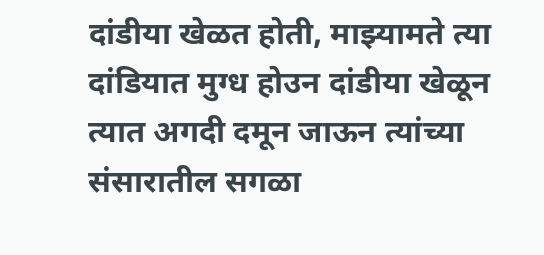दांडीया खेळत होती, माझ्यामते त्या दांडियात मुग्ध होउन दांडीया खेळून त्यात अगदी दमून जाऊन त्यांच्या संसारातील सगळा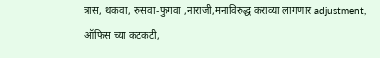त्रास, थकवा, रुसवा-फुगवा ,नाराजी,मनाविरुद्ध कराव्या लागणार adjustment, ऑफिस च्या कटकटी,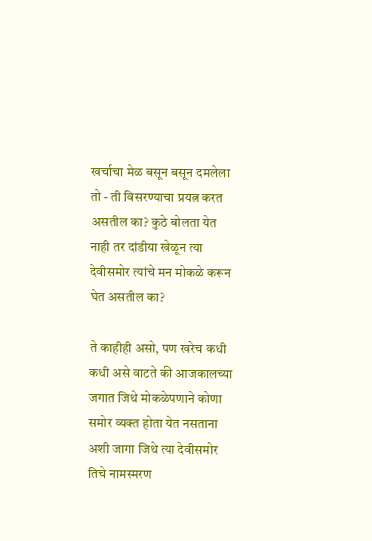खर्चाचा मेळ बसून बसून दमलेला तो - ती विसरण्याचा प्रयत्न करत असतील का? कुठे बोलता येत नाही तर दांडीया खेळून त्या देवीसमोर त्यांचे मन मोकळे करून घेत असतील का?

ते काहीही असो, पण खरेच कधी कधी असे वाटते की आजकालच्या जगात जिथे मोकळेपणाने कोणा समोर व्यक्त होता येत नसताना अशी जागा जिथे त्या देवीसमोर तिचे नामस्मरण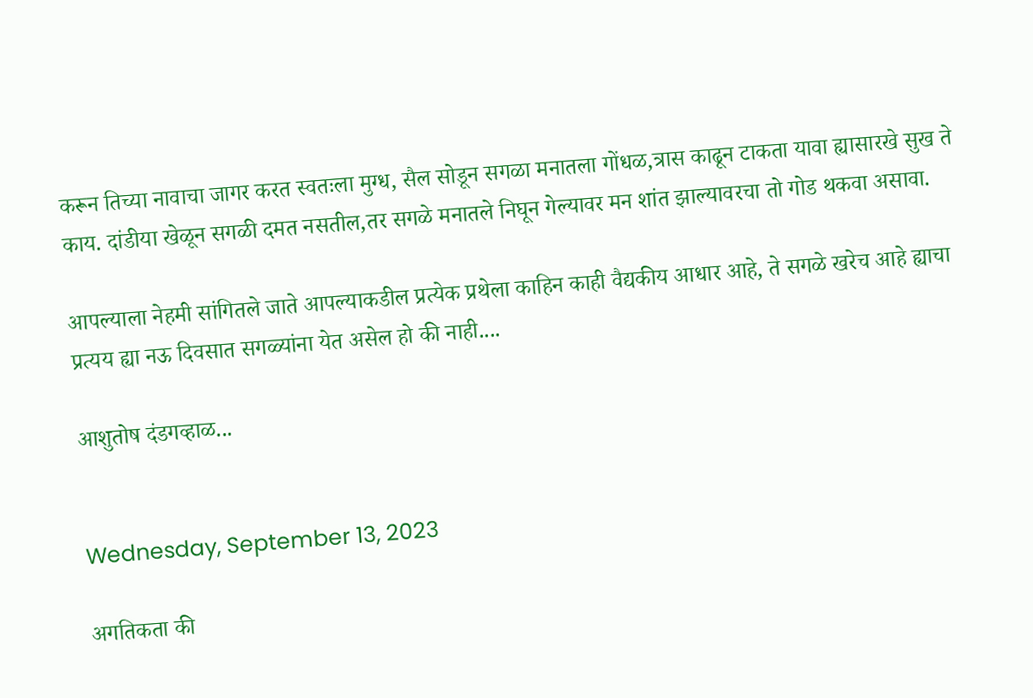करून तिच्या नावाचा जागर करत स्वतःला मुग्ध, सैल सोडून सगळा मनातला गोंधळ,त्रास काढून टाकता यावा ह्यासारखे सुख ते काय. दांडीया खेळून सगळी दमत नसतील,तर सगळे मनातले निघून गेल्यावर मन शांत झाल्यावरचा तो गोड थकवा असावा.

आपल्याला नेहमी सांगितले जाते आपल्याकडील प्रत्येक प्रथेला काहिन काही वैद्यकीय आधार आहे, ते सगळे खरेच आहे ह्याचा प्रत्यय ह्या नऊ दिवसात सगळ्यांना येत असेल हो की नाही....

आशुतोष दंडगव्हाळ...


Wednesday, September 13, 2023

अगतिकता की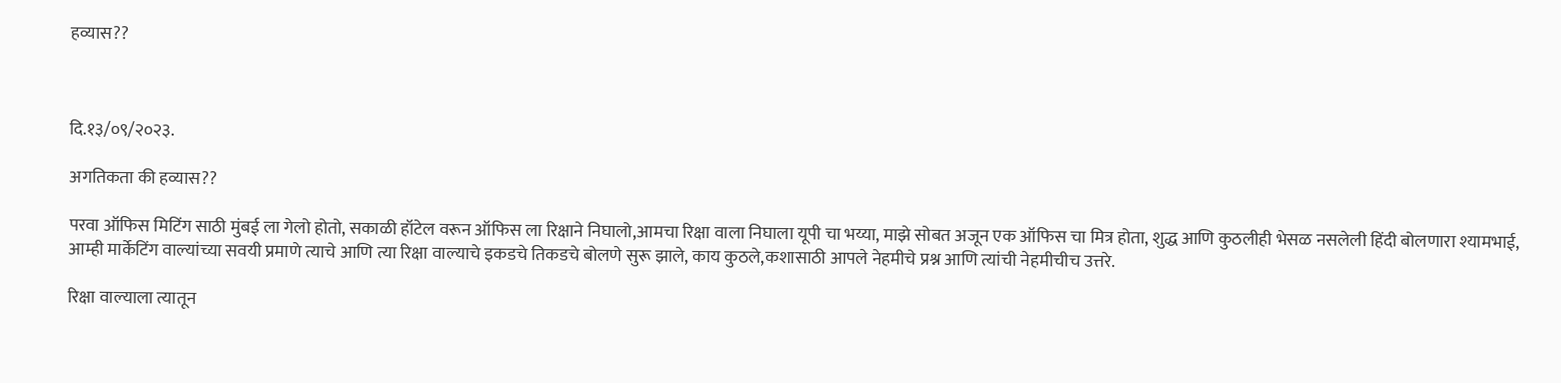हव्यास??



दि.१३/०९/२०२३.

अगतिकता की हव्यास??

परवा ऑफिस मिटिंग साठी मुंबई ला गेलो होतो, सकाळी हॉटेल वरून ऑफिस ला रिक्षाने निघालो,आमचा रिक्षा वाला निघाला यूपी चा भय्या, माझे सोबत अजून एक ऑफिस चा मित्र होता, शुद्ध आणि कुठलीही भेसळ नसलेली हिंदी बोलणारा श्यामभाई, आम्ही मार्केटिंग वाल्यांच्या सवयी प्रमाणे त्याचे आणि त्या रिक्षा वाल्याचे इकडचे तिकडचे बोलणे सुरू झाले, काय कुठले,कशासाठी आपले नेहमीचे प्रश्न आणि त्यांची नेहमीचीच उत्तरे.

रिक्षा वाल्याला त्यातून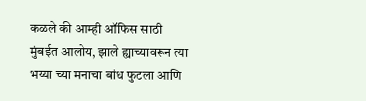कळले की आम्ही ऑफिस साठी मुंबईत आलोय, झाले ह्याच्यावरून त्या भय्या च्या मनाचा बांध फुटला आणि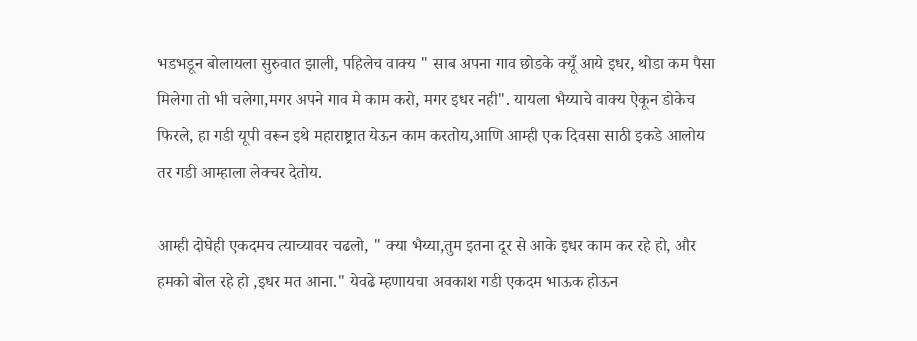भडभडून बोलायला सुरुवात झाली, पहिलेच वाक्य " साब अपना गाव छोडके क्यूँ आये इधर, थोडा कम पैसा मिलेगा तो भी चलेगा,मगर अपने गाव मे काम करो, मगर इधर नही". यायला भैय्याचे वाक्य ऐकून डोकेच फिरले, हा गडी यूपी वरून इथे महाराष्ट्रात येऊन काम करतोय,आणि आम्ही एक दिवसा साठी इकडे आलोय तर गडी आम्हाला लेक्चर देतोय.

आम्ही दोघेही एकदमच त्याच्यावर चढलो, " क्या भैय्या,तुम इतना दूर से आके इधर काम कर रहे हो, और हमको बोल रहे हो ,इधर मत आना." येवढे म्हणायचा अवकाश गडी एकदम भाऊक होऊन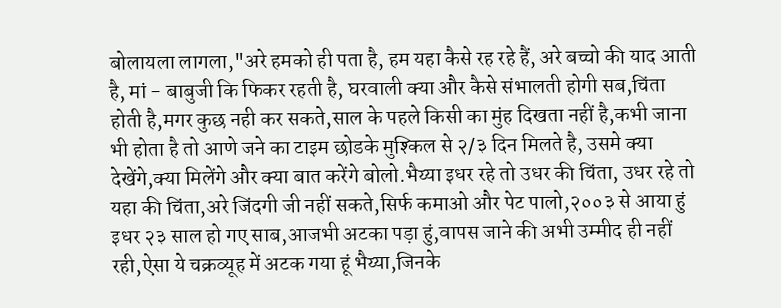बोलायला लागला,"अरे हमको ही पता है, हम यहा कैसे रह रहे हैं, अरे बच्चो की याद आती है, मां - बाबुजी कि फिकर रहती है, घरवाली क्या और कैसे संभालती होगी सब,चिंता होती है,मगर कुछ नही कर सकते,साल के पहले किसी का मुंह दिखता नहीं है,कभी जाना भी होता है तो आणे जने का टाइम छोडके मुश्किल से २/३ दिन मिलते है, उसमे क्या देखेंगे,क्या मिलेंगे और क्या बात करेंगे बोलो.भैय्या इधर रहे तो उधर की चिंता, उधर रहे तो यहा की चिंता,अरे जिंदगी जी नहीं सकते,सिर्फ कमाओ और पेट पालो,२००३ से आया हुं इधर २३ साल हो गए साब,आजभी अटका पड़ा हुं,वापस जाने की अभी उम्मीद ही नहीं रही,ऐसा ये चक्रव्यूह में अटक गया हूं भैय्या,जिनके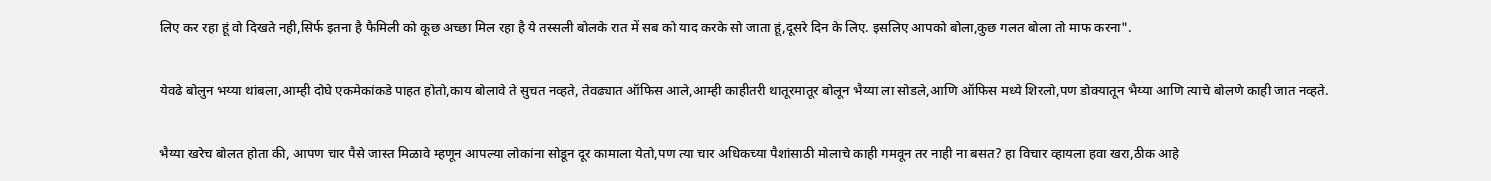लिए कर रहा हूं वो दिखते नही,सिर्फ इतना है फैमिली को कूछ अच्छा मिल रहा है ये तस्सली बोलके रात में सब को याद करके सो जाता हूं,दूसरे दिन के लिए. इसलिए आपको बोला,कुछ गलत बोला तो माफ करना".

येवढे बोलुन भय्या थांबला,आम्ही दोघे एकमेकांकडे पाहत होतो,काय बोलावे ते सुचत नव्हते, तेवढ्यात ऑफिस आले,आम्ही काहीतरी थातूरमातूर बोलून भैय्या ला सोडले,आणि ऑफिस मध्ये शिरलो,पण डोक्यातून भैय्या आणि त्याचे बोलणे काही जात नव्हते.

भैय्या खरेच बोलत होता की, आपण चार पैसे जास्त मिळावे म्हणून आपल्या लोकांना सोडून दूर कामाला येतो,पण त्या चार अधिकच्या पैशांसाठी मोलाचे काही गमवून तर नाही ना बसत? हा विचार व्हायला हवा खरा,ठीक आहे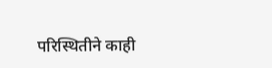परिस्थितीने काही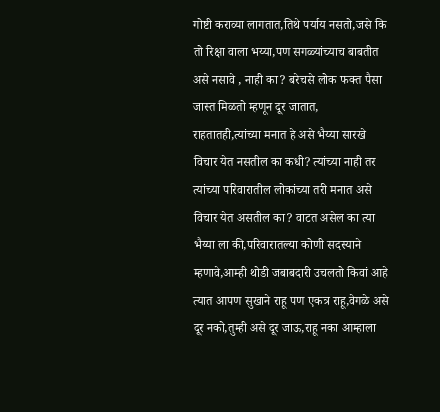गोष्टी कराव्या लागतात,तिथे पर्याय नसतो,जसे कि तो रिक्षा वाला भय्या,पण सगळ्यांच्याच बाबतीत असे नसावे , नाही का? बरेचसे लोक फक्त पैसा जास्त मिळतो म्हणून दूर जातात, राहतातही,त्यांच्या मनात हे असे भैय्या सारखे विचार येत नसतील का कधी? त्यांच्या नाही तर त्यांच्या परिवारातील लोकांच्या तरी मनात असे विचार येत असतील का? वाटत असेल का त्या भैय्या ला की,परिवारातल्या कोणी सदस्याने म्हणावे,आम्ही थोडी जबाबदारी उचलतो किवां आहे त्यात आपण सुखाने राहू पण एकत्र राहू,वेगळे असे दूर नको,तुम्ही असे दूर जाऊ,राहू नका आम्हाला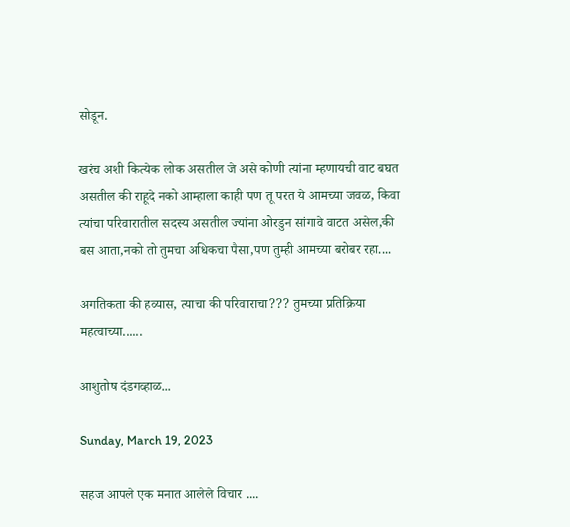सोडून.

खरंच अशी कित्येक लोक असतील जे असे कोणी त्यांना म्हणायची वाट बघत असतील की राहूदे नको आम्हाला काही पण तू परत ये आमच्या जवळ, किवा त्यांचा परिवारातील सदस्य असतील ज्यांना ओरडुन सांगावे वाटत असेल,की बस आता,नको तो तुमचा अधिकचा पैसा,पण तुम्ही आमच्या बरोबर रहा....

अगतिकता की हव्यास, त्याचा की परिवाराचा??? तुमच्या प्रतिक्रिया महत्वाच्या......

आशुतोष दंडगव्हाळ...

Sunday, March 19, 2023

सहज आपले एक मनात आलेले विचार ....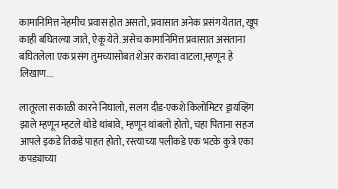कामानिमित्त नेहमीच प्रवास होत असतो, प्रवासात अनेक प्रसंग येतात, खूप काही बघितल्या जाते, ऐकू येते. असेच कामानिमित्त प्रवासात असताना बघितलेला एक प्रसंग तुमच्यासोबत शेअर करावा वाटला,म्हणून हे लिखाण....

लातूरला सकाळी कारने निघालो, सलग दीड-एकशे किलोमिटर ड्रायव्हिंग झाले म्हणून म्हटले थोडे थांबावे, म्हणून थांबलो होतो, चहा पिताना सहज आपले इकडे तिकडे पाहत होतो, रस्त्याच्या पलीकडे एक भटके कुत्रे एका कपड्याच्या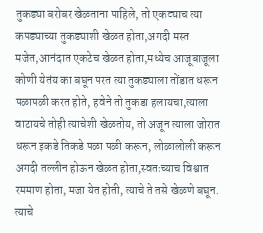तुकड्या बरोबर खेळताना पाहिले, तो एकट्याच त्या कपड्याच्या तुकड्याशी खेळत होता,अगदी मस्त मजेत,आनंदात एकटेच खेळत होता,मध्येच आजूबाजूला कोणी येतंय का बघून परत त्या तुकड्याला तोंडात धरून पळापळी करत होते, हवेने तो तुकडा हलायचा,त्याला वाटायचे तोही त्याचेशी खेळतोय, तो अजून त्याला जोरात धरून इकडे तिकडे पळा पळी करून, लोळालोली करून अगदी तल्लीन होऊन खेळत होता,स्वतःच्याच विश्वात रममाण होता, मजा येत होती, त्याचे ते तसे खेळणे बघून. त्याचे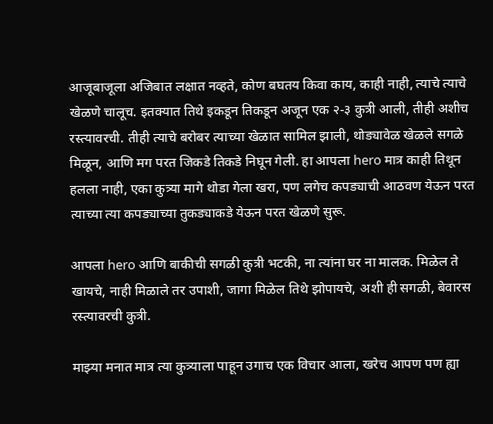आजूबाजूला अजिबात लक्षात नव्हते, कोण बघतय किवा काय, काही नाही, त्याचे त्याचे खेळणे चालूच. इतक्यात तिथे इकडून तिकडून अजून एक २-३ कुत्री आली, तीही अशीच रस्त्यावरची. तीही त्याचे बरोबर त्याच्या खेळात सामिल झाली, थोड्यावेळ खेळले सगळे मिळून, आणि मग परत जिकडे तिकडे निघून गेली. हा आपला hero मात्र काही तिथून हलला नाही, एका कुत्र्या मागे थोडा गेला खरा, पण लगेच कपड्याची आठवण येऊन परत त्याच्या त्या कपड्याच्या तुकड्याकडे येऊन परत खेळणे सुरू.

आपला hero आणि बाकीची सगळी कुत्री भटकी, ना त्यांना घर ना मालक. मिळेल ते खायचे, नाही मिळाले तर उपाशी, जागा मिळेल तिथे झोपायचे, अशी ही सगळी, बेवारस रस्त्यावरची कुत्री.

माझ्या मनात मात्र त्या कुत्र्याला पाहून उगाच एक विचार आला, खरेच आपण पण ह्या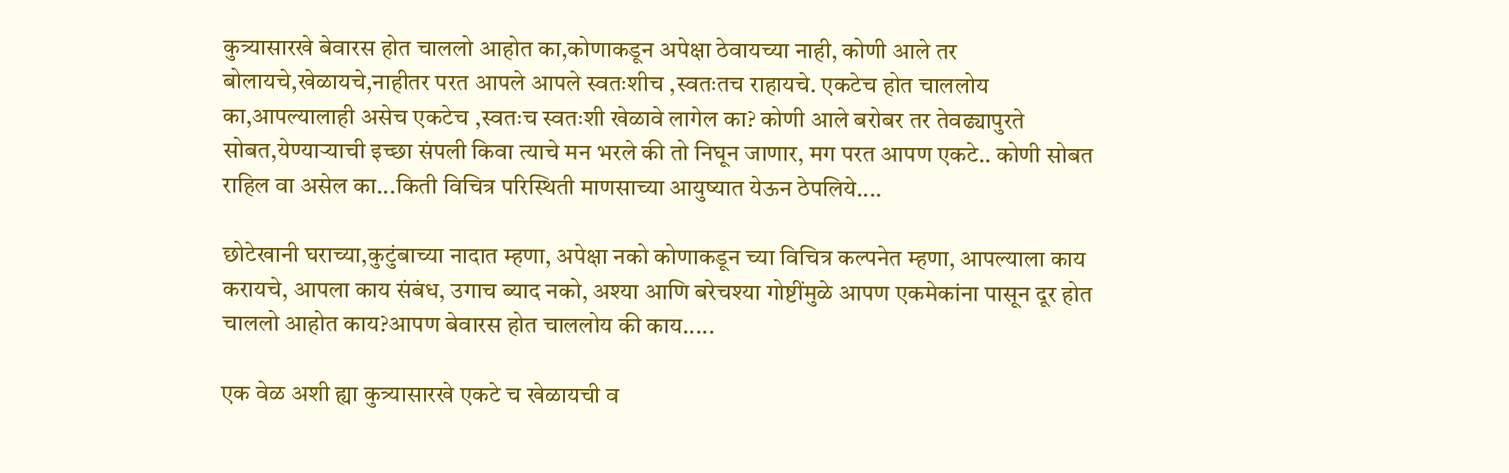कुत्र्यासारखे बेवारस होत चाललो आहोत का,कोणाकडून अपेक्षा ठेवायच्या नाही, कोणी आले तर बोलायचे,खेळायचे,नाहीतर परत आपले आपले स्वतःशीच ,स्वतःतच राहायचे. एकटेच होत चाललोय का,आपल्यालाही असेच एकटेच ,स्वतःच स्वतःशी खेळावे लागेल का? कोणी आले बरोबर तर तेवढ्यापुरते सोबत,येण्याऱ्याची इच्छा संपली किवा त्याचे मन भरले की तो निघून जाणार, मग परत आपण एकटे.. कोणी सोबत राहिल वा असेल का...किती विचित्र परिस्थिती माणसाच्या आयुष्यात येऊन ठेपलिये....

छोटेखानी घराच्या,कुटुंबाच्या नादात म्हणा, अपेक्षा नको कोणाकडून च्या विचित्र कल्पनेत म्हणा, आपल्याला काय करायचे, आपला काय संबंध, उगाच ब्याद नको, अश्या आणि बरेचश्या गोष्टींमुळे आपण एकमेकांना पासून दूर होत चाललो आहोत काय?आपण बेवारस होत चाललोय की काय.....

एक वेळ अशी ह्या कुत्र्यासारखे एकटे च खेळायची व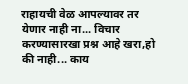राहायची वेळ आपल्यावर तर येणार नाही ना... विचार करण्यासारखा प्रश्न आहे खरा,हो की नाही... काय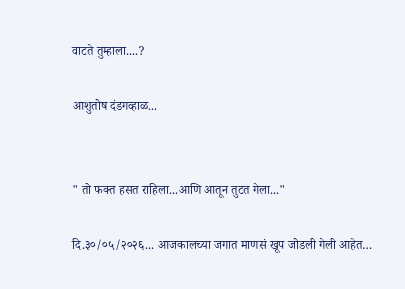वाटते तुम्हाला....?

आशुतोष दंडगव्हाळ...


" तो फक्त हसत राहिला...आणि आतून तुटत गेला..."

दि.३०/०५/२०२६... आजकालच्या जगात माणसं खूप जोडली गेली आहेत…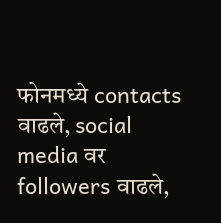फोनमध्ये contacts वाढले, social media वर followers वाढले,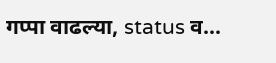गप्पा वाढल्या, status व...